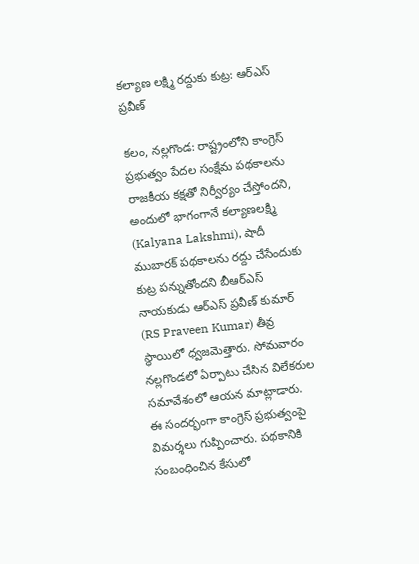కల్యాణ లక్ష్మి రద్దుకు కుట్ర: ఆర్‌ఎస్‌ ప్రవీణ్‌

కలం, నల్లగొండ: రాష్ట్రంలోని కాంగ్రెస్ ప్రభుత్వం పేదల సంక్షేమ పథకాలను రాజకీయ కక్షతో నిర్వీర్యం చేస్తోందని, అందులో భాగంగానే కల్యాణలక్ష్మి (Kalyana Lakshmi), షాదీ ముబారక్ పథకాలను రద్దు చేసేందుకు కుట్ర పన్నుతోందని బీఆర్‌ఎస్ నాయకుడు ఆర్‌ఎస్‌ ప్రవీణ్ కుమార్ (RS Praveen Kumar) తీవ్ర స్థాయిలో ధ్వజమెత్తారు. సోమవారం నల్లగొండలో ఏర్పాటు చేసిన విలేకరుల సమావేశంలో ఆయన మాట్లాడారు. ఈ సందర్భంగా కాంగ్రెస్ ప్రభుత్వంపై విమర్శలు గుప్పించారు. పథకానికి సంబంధించిన కేసులో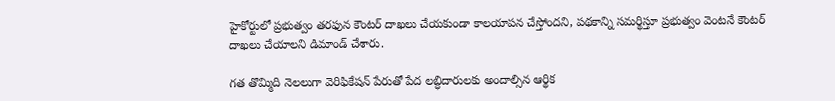హైకోర్టులో ప్రభుత్వం తరఫున కౌంటర్ దాఖలు చేయకుండా కాలయాపన చేస్తోందని, పథకాన్ని సమర్థిస్తూ ప్రభుత్వం వెంటనే కౌంటర్ దాఖలు చేయాలని డిమాండ్ చేశారు.

గత తొమ్మిది నెలలుగా వెరిఫికేషన్ పేరుతో పేద లబ్ధిదారులకు అందాల్సిన ఆర్థిక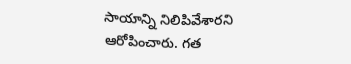సాయాన్ని నిలిపివేశారని ఆరోపించారు. గత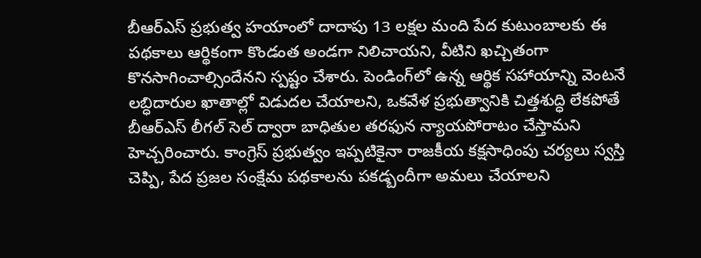బీఆర్‌ఎస్ ప్రభుత్వ హయాంలో దాదాపు 13 లక్షల మంది పేద కుటుంబాలకు ఈ పథకాలు ఆర్థికంగా కొండంత అండగా నిలిచాయని, వీటిని ఖచ్చితంగా కొనసాగించాల్సిందేనని స్పష్టం చేశారు. పెండింగ్‌లో ఉన్న ఆర్థిక సహాయాన్ని వెంటనే లబ్ధిదారుల ఖాతాల్లో విడుదల చేయాలని, ఒకవేళ ప్రభుత్వానికి చిత్తశుద్ధి లేకపోతే బీఆర్‌ఎస్ లీగల్ సెల్ ద్వారా బాధితుల తరఫున న్యాయపోరాటం చేస్తామని హెచ్చరించారు. కాంగ్రెస్ ప్రభుత్వం ఇప్పటికైనా రాజకీయ కక్షసాధింపు చర్యలు స్వస్తి చెప్పి, పేద ప్రజల సంక్షేమ పథకాలను పకడ్బందీగా అమలు చేయాలని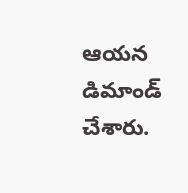ఆయన డిమాండ్ చేశారు.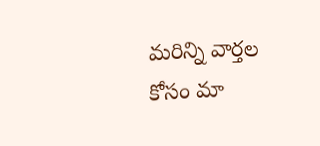మ‌రిన్ని వార్త‌ల కోసం మా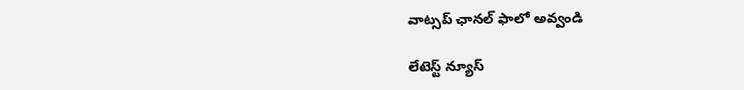వాట్స‌ప్ ఛాన‌ల్ ఫాలో అవ్వండి

లేటెస్ట్ న్యూస్‌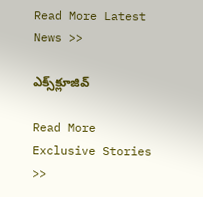Read More Latest News >>

ఎక్స్‌క్లూజివ్‌

Read More Exclusive Stories >>